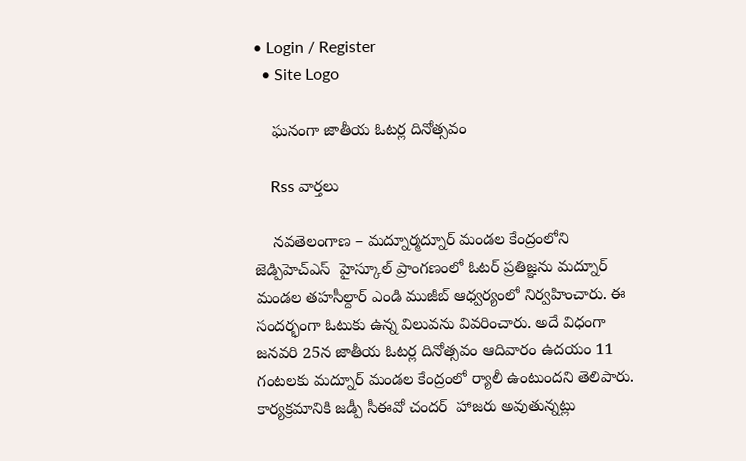• Login / Register
  • Site Logo

    ఘనంగా జాతీయ ఓటర్ల దినోత్సవం

    Rss వార్తలు

    నవతెలంగాణ – మద్నూర్మద్నూర్ మండల కేంద్రంలోని జెడ్పిహెచ్ఎస్  హైస్కూల్ ప్రాంగణంలో ఓటర్ ప్రతిజ్ఞను మద్నూర్ మండల తహసీల్దార్ ఎండి ముజీబ్ ఆధ్వర్యంలో నిర్వహించారు. ఈ సందర్భంగా ఓటుకు ఉన్న విలువను వివరించారు. అదే విధంగా జనవరి 25న జాతీయ ఓటర్ల దినోత్సవం ఆదివారం ఉదయం 11 గంటలకు మద్నూర్ మండల కేంద్రంలో ర్యాలీ ఉంటుందని తెలిపారు. కార్యక్రమానికి జడ్పీ సీఈవో చందర్  హాజరు అవుతున్నట్లు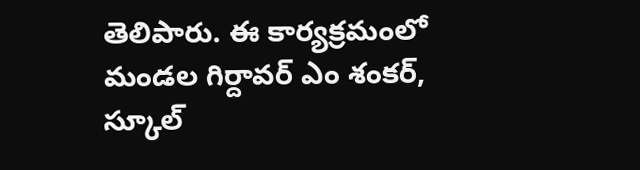తెలిపారు. ఈ కార్యక్రమంలో మండల గిర్దావర్ ఎం శంకర్, స్కూల్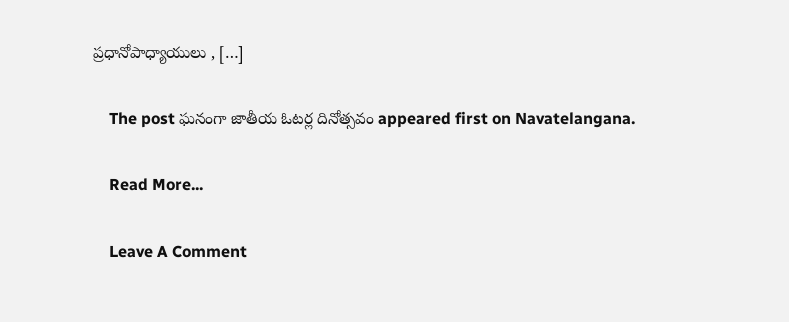ప్రధానోపాధ్యాయులు , […]

    The post ఘనంగా జాతీయ ఓటర్ల దినోత్సవం appeared first on Navatelangana.

    Read More...

    Leave A Comment